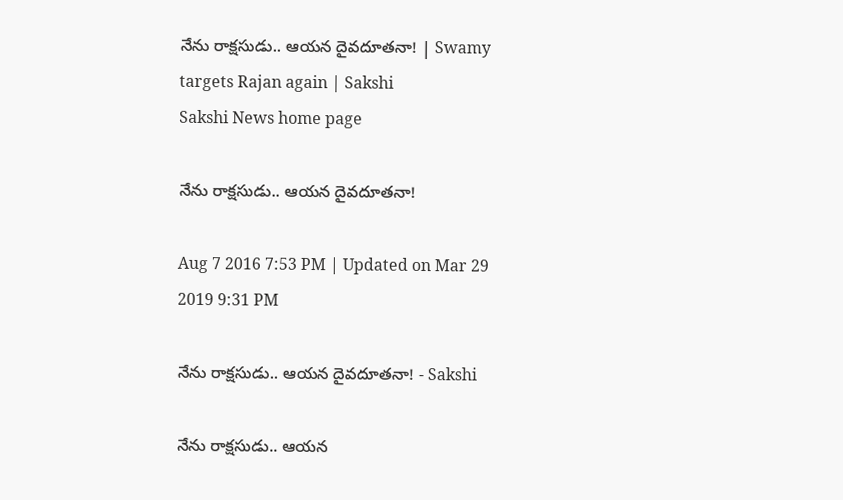నేను రాక్షసుడు.. ఆయన దైవదూతనా! | Swamy targets Rajan again | Sakshi
Sakshi News home page

నేను రాక్షసుడు.. ఆయన దైవదూతనా!

Aug 7 2016 7:53 PM | Updated on Mar 29 2019 9:31 PM

నేను రాక్షసుడు.. ఆయన దైవదూతనా! - Sakshi

నేను రాక్షసుడు.. ఆయన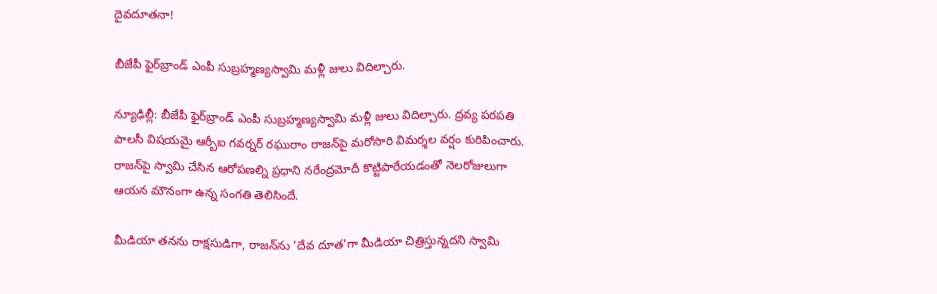దైవదూతనా!

బీజేపీ ఫైర్‌బ్రాండ్‌ ఎంపీ సుబ్రహ్మణ్యస్వామి మళ్లీ జులు విదిల్చారు.

న్యూఢిల్లీ: బీజేపీ ఫైర్‌బ్రాండ్‌ ఎంపీ సుబ్రహ్మణ్యస్వామి మళ్లీ జులు విదిల్చారు. ద్రవ్య పరపతి పాలసీ విషయమై ఆర్బీఐ గవర్నర్‌ రఘురాం రాజన్‌పై మరోసారి విమర్శల వర్షం కురిపించారు. రాజన్‌పై స్వామి చేసిన ఆరోపణల్ని ప్రధాని నరేంద్రమోదీ కొట్టిపారేయడంతో నెలరోజులుగా ఆయన మౌనంగా ఉన్న సంగతి తెలిసిందే.

మీడియా తనను రాక్షసుడిగా, రాజన్‌ను 'దేవ దూత'గా మీడియా చిత్రిస్తున్నదని స్వామి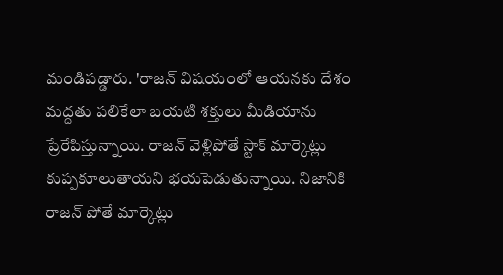మండిపడ్డారు. 'రాజన్‌ విషయంలో ఆయనకు దేశం మద్దతు పలికేలా బయటి శక్తులు మీడియాను ప్రేరేపిస్తున్నాయి. రాజన్‌ వెళ్లిపోతే స్టాక్‌ మార్కెట్లు కుప్పకూలుతాయని భయపెడుతున్నాయి. నిజానికి రాజన్‌ పోతే మార్కెట్లు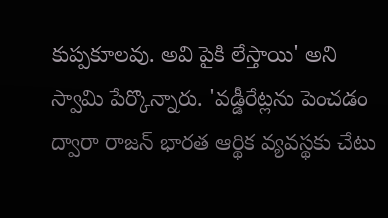కుప్పకూలవు. అవి పైకి లేస్తాయి' అని స్వామి పేర్కొన్నారు. 'వడ్డీరేట్లను పెంచడం ద్వారా రాజన్‌ భారత ఆర్థిక వ్యవస్థకు చేటు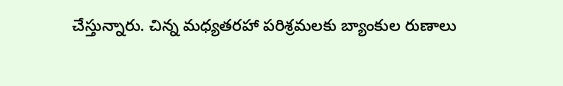చేస్తున్నారు. చిన్న మధ్యతరహా పరిశ్రమలకు బ్యాంకుల రుణాలు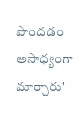పొందడం అసాధ్యంగా మార్చారు'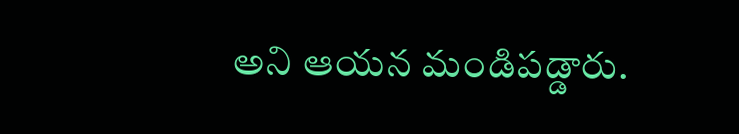అని ఆయన మండిపడ్డారు.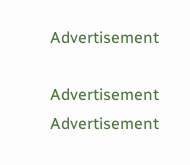Advertisement

Advertisement
Advertisement